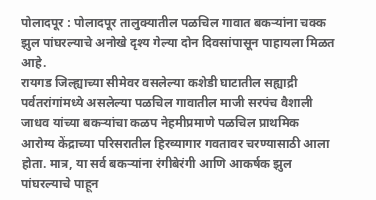पोलादपूर : पोलादपूर तालुक्यातील पळचिल गावात बकऱ्यांना चक्क झुल पांघरल्याचे अनोखे दृश्य गेल्या दोन दिवसांपासून पाहायला मिळत आहे.
रायगड जिल्ह्याच्या सीमेवर वसलेल्या कशेडी घाटातील सह्याद्री पर्वतरांगांमध्ये असलेल्या पळचिल गावातील माजी सरपंच वैशाली जाधव यांच्या बकऱ्यांचा कळप नेहमीप्रमाणे पळचिल प्राथमिक आरोग्य केंद्राच्या परिसरातील हिरव्यागार गवतावर चरण्यासाठी आला होता. मात्र, या सर्व बकऱ्यांना रंगीबेरंगी आणि आकर्षक झुल पांघरल्याचे पाहून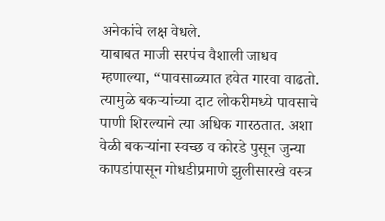अनेकांचे लक्ष वेधले.
याबाबत माजी सरपंच वैशाली जाधव म्हणाल्या, “पावसाळ्यात हवेत गारवा वाढतो. त्यामुळे बकऱ्यांच्या दाट लोकरीमध्ये पावसाचे पाणी शिरल्याने त्या अधिक गारठतात. अशा वेळी बकऱ्यांना स्वच्छ व कोरडे पुसून जुन्या कापडांपासून गोधडीप्रमाणे झुलीसारखे वस्त्र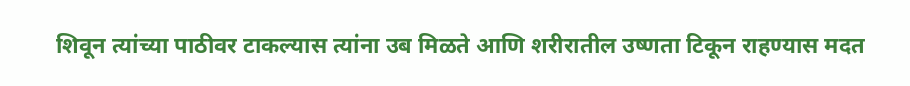शिवून त्यांच्या पाठीवर टाकल्यास त्यांना उब मिळते आणि शरीरातील उष्णता टिकून राहण्यास मदत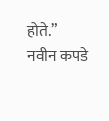होते.”
नवीन कपडे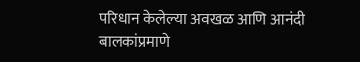परिधान केलेल्या अवखळ आणि आनंदी बालकांप्रमाणे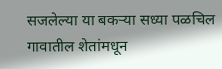सजलेल्या या बकऱ्या सध्या पळचिल गावातील शेतांमधून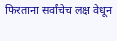फिरताना सर्वांचेच लक्ष वेधून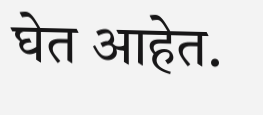घेत आहेत.